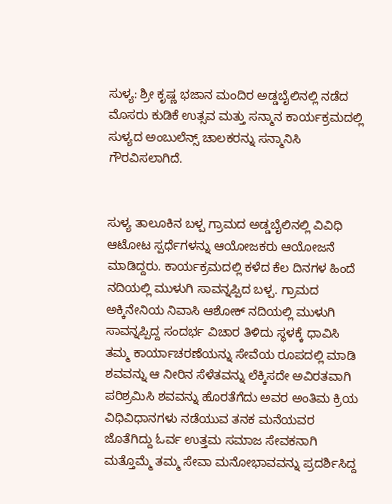ಸುಳ್ಯ: ಶ್ರೀ ಕೃಷ್ಣ ಭಜಾನ ಮಂದಿರ ಅಡ್ಡಬೈಲಿನಲ್ಲಿ ನಡೆದ ಮೊಸರು ಕುಡಿಕೆ ಉತ್ಸವ ಮತ್ತು ಸನ್ಮಾನ ಕಾರ್ಯಕ್ರಮದಲ್ಲಿ ಸುಳ್ಯದ ಅಂಬುಲೆನ್ಸ್ ಚಾಲಕರನ್ನು ಸನ್ಮಾನಿಸಿ ಗೌರವಿಸಲಾಗಿದೆ.


ಸುಳ್ಯ ತಾಲೂಕಿನ ಬಳ್ಪ ಗ್ರಾಮದ ಅಡ್ಡಬೈಲಿನಲ್ಲಿ ವಿವಿಧಿ ಆಟೋಟ ಸ್ಪರ್ಧೆಗಳನ್ನು ಆಯೋಜಕರು ಆಯೋಜನೆ ಮಾಡಿದ್ದರು. ಕಾರ್ಯಕ್ರಮದಲ್ಲಿ ಕಳೆದ ಕೆಲ ದಿನಗಳ ಹಿಂದೆ ನದಿಯಲ್ಲಿ ಮುಳುಗಿ ಸಾವನ್ನಪ್ಪಿದ ಬಳ್ಪ. ಗ್ರಾಮದ ಅಕ್ಕಿನೇನಿಯ ನಿವಾಸಿ ಆಶೋಕ್ ನದಿಯಲ್ಲಿ ಮುಳುಗಿ ಸಾವನ್ನಪ್ಪಿದ್ದ ಸಂದರ್ಭ ವಿಚಾರ ತಿಳಿದು ಸ್ಥಳಕ್ಕೆ ಧಾವಿಸಿ ತಮ್ಮ ಕಾರ್ಯಾಚರಣೆಯನ್ನು ಸೇವೆಯ ರೂಪದಲ್ಲಿ ಮಾಡಿ ಶವವನ್ನು ಆ ನೀರಿನ ಸೆಳೆತವನ್ನು ಲೆಕ್ಕಿಸದೇ ಅವಿರತವಾಗಿ ಪರಿಶ್ರಮಿಸಿ ಶವವನ್ನು ಹೊರತೆಗೆದು ಅವರ ಅಂತಿಮ ಕ್ರಿಯ ವಿಧಿವಿಧಾನಗಳು ನಡೆಯುವ ತನಕ ಮನೆಯವರ ಜೊತೆಗಿದ್ದು ಓರ್ವ ಉತ್ತಮ ಸಮಾಜ ಸೇವಕನಾಗಿ ಮತ್ತೊಮ್ಮೆ ತಮ್ಮ ಸೇವಾ ಮನೋಭಾವವನ್ನು ಪ್ರದರ್ಶಿಸಿದ್ದ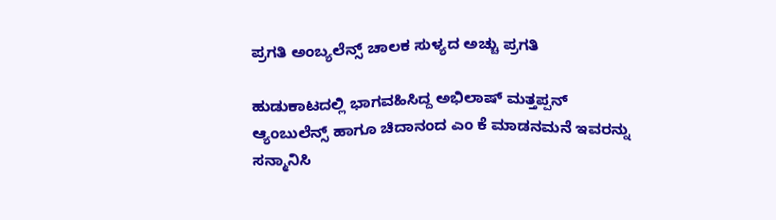ಪ್ರಗತಿ ಅಂಬ್ಯಲೆನ್ಸ್ ಚಾಲಕ ಸುಳ್ಯದ ಅಚ್ಚು ಪ್ರಗತಿ

ಹುಡುಕಾಟದಲ್ಲಿ ಭಾಗವಹಿಸಿದ್ದ ಅಭಿಲಾಷ್ ಮತ್ತಪ್ಪನ್ ಆ್ಯಂಬುಲೆನ್ಸ್ ಹಾಗೂ ಚಿದಾನಂದ ಎಂ ಕೆ ಮಾಡನಮನೆ ಇವರನ್ನು ಸನ್ಮಾನಿಸಿ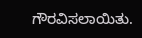ಗೌರವಿಸಲಾಯಿತು.